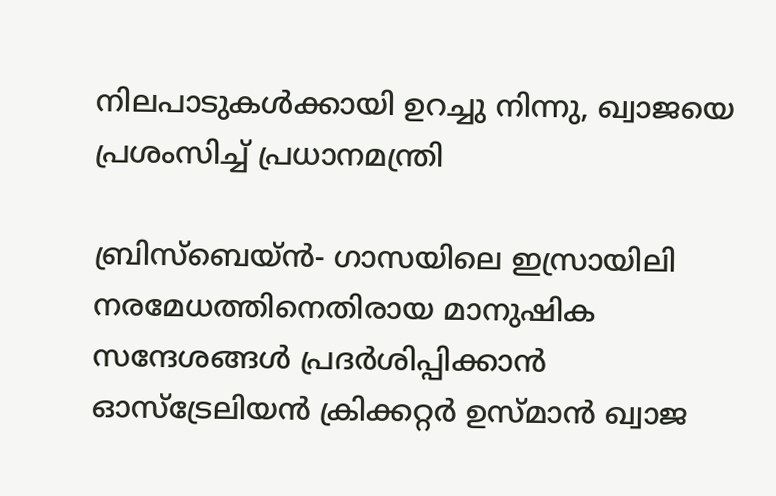നിലപാടുകള്‍ക്കായി ഉറച്ചു നിന്നു, ഖ്വാജയെ പ്രശംസിച്ച് പ്രധാനമന്ത്രി

ബ്രിസ്‌ബെയ്ന്‍- ഗാസയിലെ ഇസ്രായിലി നരമേധത്തിനെതിരായ മാനുഷിക സന്ദേശങ്ങള്‍ പ്രദര്‍ശിപ്പിക്കാന്‍ ഓസ്‌ട്രേലിയന്‍ ക്രിക്കറ്റര്‍ ഉസ്മാന്‍ ഖ്വാജ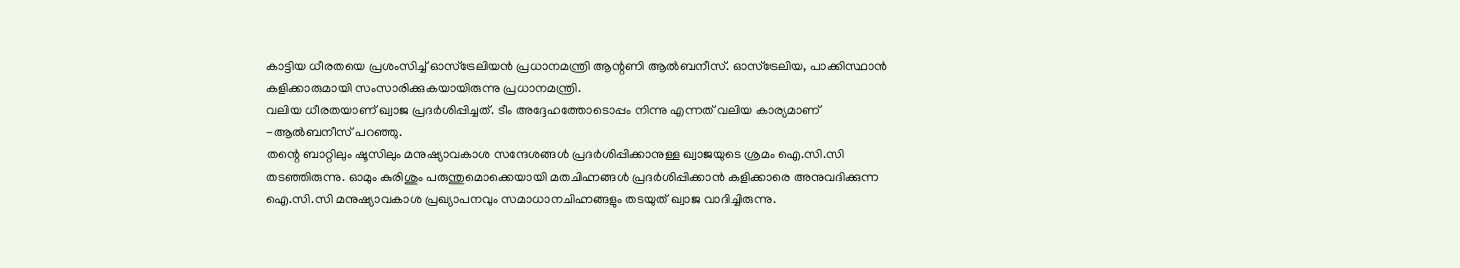കാട്ടിയ ധീരതയെ പ്രശംസിച്ച് ഓസ്‌ട്രേലിയന്‍ പ്രധാനമന്ത്രി ആന്റണി ആല്‍ബനീസ്. ഓസ്‌ട്രേലിയ, പാക്കിസ്ഥാന്‍ കളിക്കാരുമായി സംസാരിക്കുകയായിരുന്നു പ്രധാനമന്ത്രി.
വലിയ ധീരതയാണ് ഖ്വാജ പ്രദര്‍ശിപ്പിച്ചത്. ടീം അദ്ദേഹത്തോടൊപ്പം നിന്നു എന്നത് വലിയ കാര്യമാണ് -ആല്‍ബനീസ് പറഞ്ഞു.
തന്റെ ബാറ്റിലും ഷൂസിലും മനുഷ്യാവകാശ സന്ദേശങ്ങള്‍ പ്രദര്‍ശിപ്പിക്കാനുള്ള ഖ്വാജയുടെ ശ്രമം ഐ.സി.സി തടഞ്ഞിരുന്നു. ഓമും കുരിശും പരുന്തുമൊക്കെയായി മതചിഹ്നങ്ങള്‍ പ്രദര്‍ശിപ്പിക്കാന്‍ കളിക്കാരെ അനുവദിക്കുന്ന ഐ.സി.സി മനുഷ്യാവകാശ പ്രഖ്യാപനവും സമാധാനചിഹ്നങ്ങളും തടയുത് ഖ്വാജ വാദിച്ചിരുന്നു.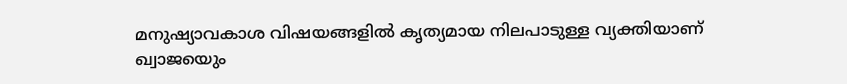മനുഷ്യാവകാശ വിഷയങ്ങളില്‍ കൃത്യമായ നിലപാടുള്ള വ്യക്തിയാണ് ഖ്വാജയെും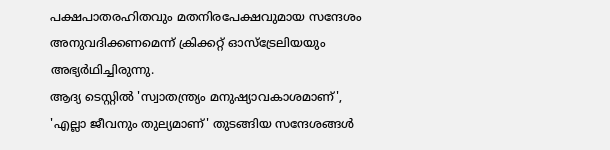പക്ഷപാതരഹിതവും മതനിരപേക്ഷവുമായ സന്ദേശം അനുവദിക്കണമെന്ന് ക്രിക്കറ്റ് ഓസ്‌ട്രേലിയയും അഭ്യര്‍ഥിച്ചിരുന്നു.
ആദ്യ ടെസ്റ്റില്‍ 'സ്വാതന്ത്ര്യം മനുഷ്യാവകാശമാണ്', 'എല്ലാ ജീവനും തുല്യമാണ്' തുടങ്ങിയ സന്ദേശങ്ങള്‍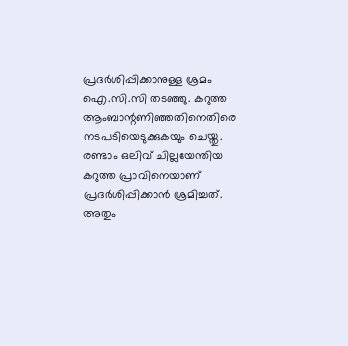പ്രദര്‍ശിപ്പിക്കാനുള്ള ശ്രമം ഐ.സി.സി തടഞ്ഞു. കറുത്ത ആംബാന്റണിഞ്ഞതിനെതിരെ നടപടിയെടുക്കുകയും ചെയ്തു. രണ്ടാം ഒലിവ് ചില്ലയേന്തിയ കറുത്ത പ്രാവിനെയാണ് പ്രദര്‍ശിപ്പിക്കാന്‍ ശ്രമിച്ചത്. അതും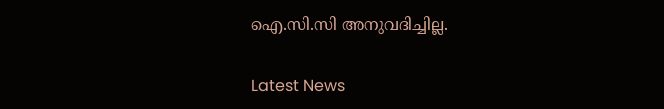ഐ.സി.സി അനുവദിച്ചില്ല.

Latest News